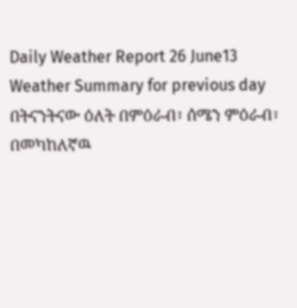Daily Weather Report 26 June13
Weather Summary for previous day
በትናንትናው ዕለት በምዕራብ፣ ሰሜን ምዕራብ፣ በመካከለኛዉ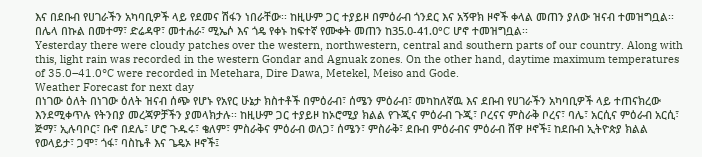እና በደቡብ የሀገራችን አካባቢዎች ላይ የደመና ሽፋን ነበራቸው፡፡ ከዚሁም ጋር ተያይዞ በምዕራብ ጎንደር እና አኝዋክ ዞኖች ቀላል መጠን ያለው ዝናብ ተመዝግቧል፡፡ በሌላ በኩል በመተማ፣ ድሬዳዋ፣ መተሐራ፣ ሚኤሶ እና ጎዴ የቀኑ ከፍተኛ የሙቀት መጠን ከ35.0-41.0°C ሆኖ ተመዝግቧል፡፡
Yesterday there were cloudy patches over the western, northwestern, central and southern parts of our country. Along with this, light rain was recorded in the western Gondar and Agnuak zones. On the other hand, daytime maximum temperatures of 35.0–41.0°C were recorded in Metehara, Dire Dawa, Metekel, Meiso and Gode.
Weather Forecast for next day
በነገው ዕለት በነገው ዕለት ዝናብ ሰጭ የሆኑ የአየር ሁኔታ ክስተቶች በምዕራብ፣ ሰሜን ምዕራብ፣ መካከለኛዉ እና ደቡብ የሀገራችን አካባቢዎች ላይ ተጠናክረው እንደሚቀጥሉ የትንበያ መረጃዎቻችን ያመላክታሉ፡፡ ከዚሁም ጋር ተያይዞ ከኦሮሚያ ክልል የጉጂና ምዕራብ ጉጂ፣ ቦረናና ምስራቅ ቦረና፣ ባሌ፣ አርሲና ምዕራብ አርሲ፣ ጅማ፣ ኢሉባቦር፣ ቡኖ በደሌ፣ ሆሮ ጉዱሩ፣ ቄለም፣ ምስራቅና ምዕራብ ወለጋ፣ ሰሜን፣ ምስራቅ፣ ደቡብ ምዕራብና ምዕራብ ሸዋ ዞኖች፤ ከደቡብ ኢትዮጵያ ክልል የወላይታ፣ ጋሞ፣ ጎፋ፣ ባስኬቶ እና ጌዴኦ ዞኖች፤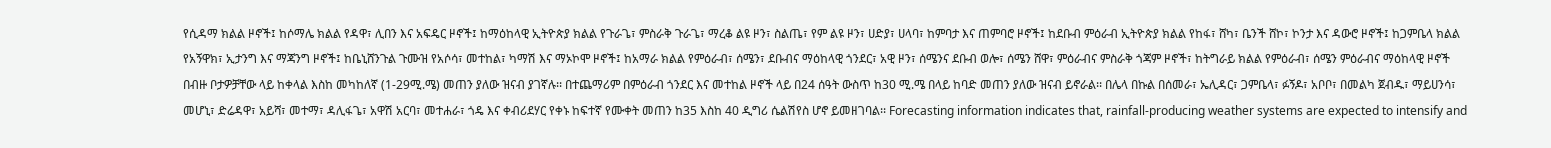የሲዳማ ክልል ዞኖች፤ ከሶማሌ ክልል የዳዋ፣ ሊበን እና አፍዴር ዞኖች፤ ከማዕከላዊ ኢትዮጵያ ክልል የጉራጌ፣ ምስራቅ ጉራጌ፣ ማረቆ ልዩ ዞን፣ ስልጤ፣ የም ልዩ ዞን፣ ሀድያ፣ ሀላባ፣ ከምባታ እና ጠምባሮ ዞኖች፤ ከደቡብ ምዕራብ ኢትዮጵያ ክልል የከፋ፣ ሸካ፣ ቤንች ሸኮ፣ ኮንታ እና ዳውሮ ዞኖች፤ ከጋምቤላ ክልል የአኝዋክ፣ ኢታንግ እና ማጃንግ ዞኖች፤ ከቤኒሸንጉል ጉሙዝ የአሶሳ፣ መተከል፣ ካማሽ እና ማኦኮሞ ዞኖች፤ ከአማራ ክልል የምዕራብ፣ ሰሜን፣ ደቡብና ማዕከላዊ ጎንደር፣ አዊ ዞን፣ ሰሜንና ደቡብ ወሎ፣ ሰሜን ሸዋ፣ ምዕራብና ምስራቅ ጎጃም ዞኖች፣ ከትግራይ ክልል የምዕራብ፣ ሰሜን ምዕራብና ማዕከላዊ ዞኖች በብዙ ቦታዎቻቸው ላይ ከቀላል እስከ መካከለኛ (1-29ሚ.ሜ) መጠን ያለው ዝናብ ያገኛሉ፡፡ በተጨማሪም በምዕራብ ጎንደር እና መተከል ዞኖች ላይ በ24 ሰዓት ውስጥ ከ30 ሚ.ሜ በላይ ከባድ መጠን ያለው ዝናብ ይኖራል፡፡ በሌላ በኩል በሰመራ፣ ኤሊዳር፣ ጋምቤላ፣ ፉኝዶ፣ አቦቦ፣ በመልካ ጀብዱ፣ ማይሀንሳ፣ መሆኒ፣ ድሬዳዋ፣ አይሻ፣ መተማ፣ ዳሊፋጌ፣ አዋሽ አርባ፣ መተሐራ፣ ጎዴ እና ቀብሪደሃር የቀኑ ከፍተኛ የሙቀት መጠን ከ35 እስከ 40 ዲግሪ ሴልሽየስ ሆኖ ይመዘገባል፡፡ Forecasting information indicates that, rainfall-producing weather systems are expected to intensify and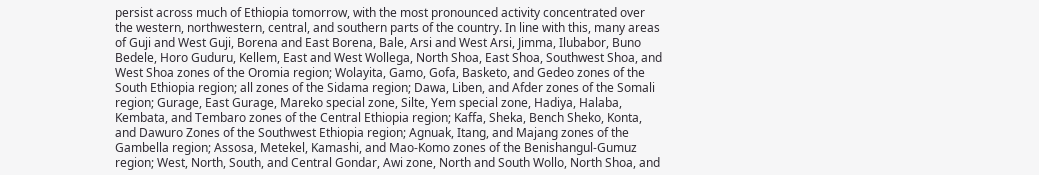persist across much of Ethiopia tomorrow, with the most pronounced activity concentrated over the western, northwestern, central, and southern parts of the country. In line with this, many areas of Guji and West Guji, Borena and East Borena, Bale, Arsi and West Arsi, Jimma, Ilubabor, Buno Bedele, Horo Guduru, Kellem, East and West Wollega, North Shoa, East Shoa, Southwest Shoa, and West Shoa zones of the Oromia region; Wolayita, Gamo, Gofa, Basketo, and Gedeo zones of the South Ethiopia region; all zones of the Sidama region; Dawa, Liben, and Afder zones of the Somali region; Gurage, East Gurage, Mareko special zone, Silte, Yem special zone, Hadiya, Halaba, Kembata, and Tembaro zones of the Central Ethiopia region; Kaffa, Sheka, Bench Sheko, Konta, and Dawuro Zones of the Southwest Ethiopia region; Agnuak, Itang, and Majang zones of the Gambella region; Assosa, Metekel, Kamashi, and Mao-Komo zones of the Benishangul-Gumuz region; West, North, South, and Central Gondar, Awi zone, North and South Wollo, North Shoa, and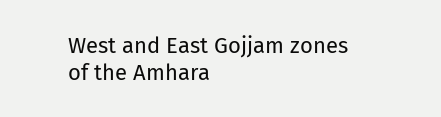West and East Gojjam zones of the Amhara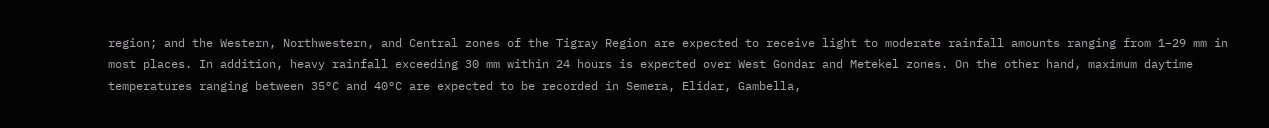region; and the Western, Northwestern, and Central zones of the Tigray Region are expected to receive light to moderate rainfall amounts ranging from 1–29 mm in most places. In addition, heavy rainfall exceeding 30 mm within 24 hours is expected over West Gondar and Metekel zones. On the other hand, maximum daytime temperatures ranging between 35°C and 40°C are expected to be recorded in Semera, Elidar, Gambella,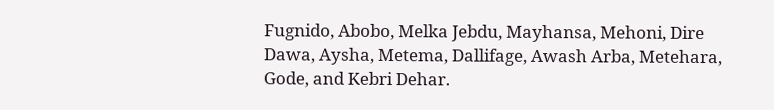Fugnido, Abobo, Melka Jebdu, Mayhansa, Mehoni, Dire Dawa, Aysha, Metema, Dallifage, Awash Arba, Metehara, Gode, and Kebri Dehar.